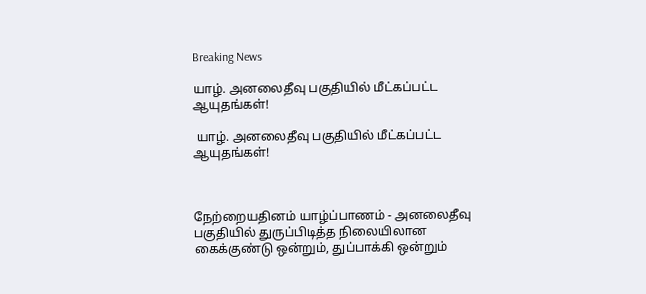Breaking News

யாழ். அனலைதீவு பகுதியில் மீட்கப்பட்ட ஆயுதங்கள்!

 யாழ். அனலைதீவு பகுதியில் மீட்கப்பட்ட ஆயுதங்கள்!



நேற்றையதினம் யாழ்ப்பாணம் - அனலைதீவு பகுதியில் துருப்பிடித்த நிலையிலான கைக்குண்டு ஒன்றும், துப்பாக்கி ஒன்றும்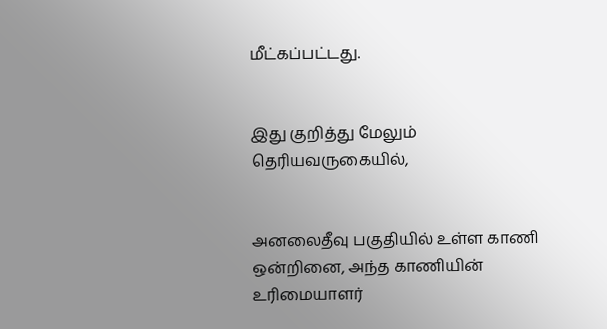மீட்கப்பட்டது.


இது குறித்து மேலும் தெரியவருகையில்,


அனலைதீவு பகுதியில் உள்ள காணி ஒன்றினை, அந்த காணியின் உரிமையாளர்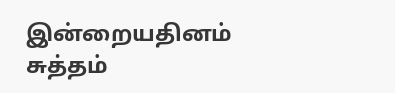இன்றையதினம் சுத்தம்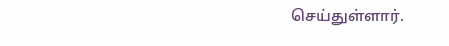செய்துள்ளார்.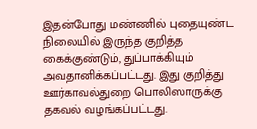இதன்போது மண்ணில் புதையுண்ட நிலையில் இருந்த குறித்த கைக்குண்டும், துப்பாக்கியும் அவதானிக்கப்பட்டது. இது குறித்து ஊர்காவல்துறை பொலிஸாருக்கு தகவல் வழங்கப்பட்டது.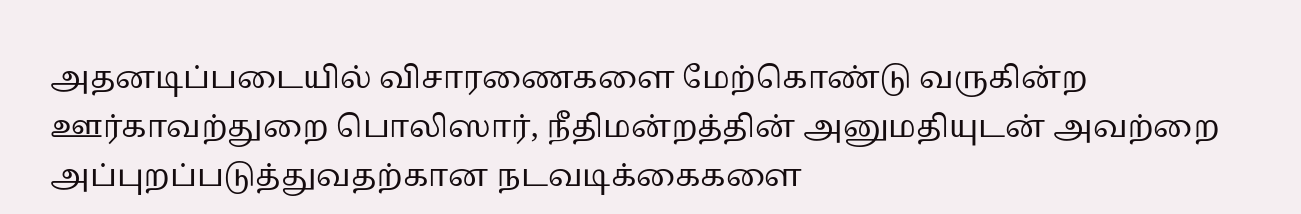அதனடிப்படையில் விசாரணைகளை மேற்கொண்டு வருகின்ற ஊர்காவற்துறை பொலிஸார், நீதிமன்றத்தின் அனுமதியுடன் அவற்றை அப்புறப்படுத்துவதற்கான நடவடிக்கைகளை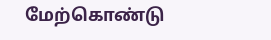மேற்கொண்டு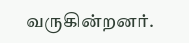வருகின்றனர்.